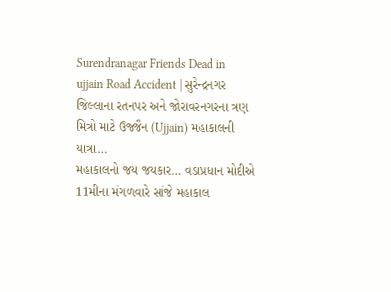Surendranagar Friends Dead in ujjain Road Accident | સુરેન્દ્રનગર જિલ્લાના રતનપર અને જોરાવરનગરના ત્રણ મિત્રો માટે ઉજ્જૈન (Ujjain) મહાકાલની યાત્રા…
મહાકાલનો જય જયકાર… વડાપ્રધાન મોદીએ 11મીના મંગળવારે સાંજે મહાકાલ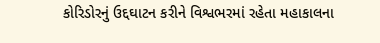કોરિડોરનું ઉદ્દઘાટન કરીને વિશ્વભરમાં રહેતા મહાકાલના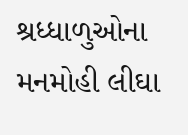શ્રધ્ધાળુઓના મનમોહી લીઘા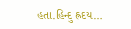હતા.હિન્દુ હ્રદય…